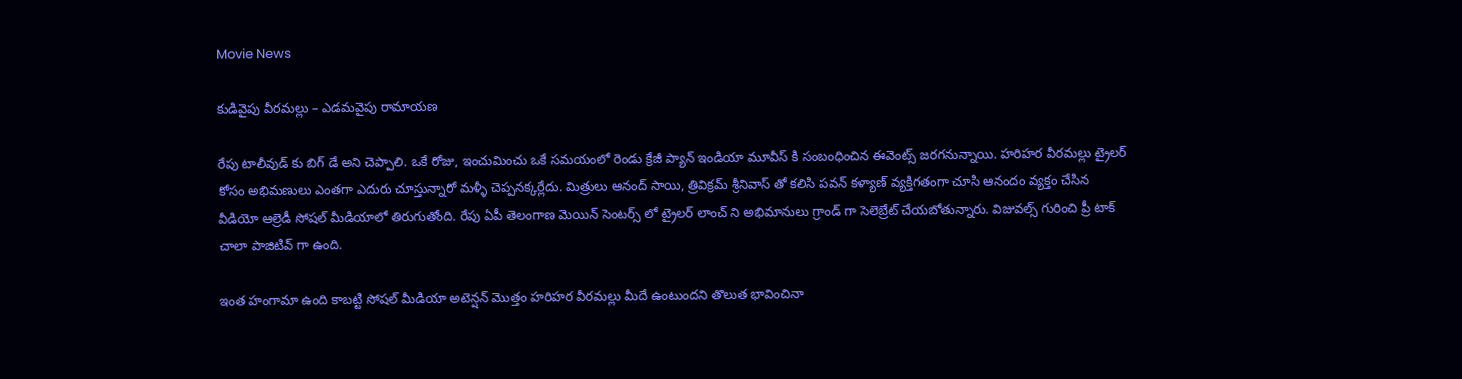Movie News

కుడివైపు వీరమల్లు – ఎడమవైపు రామాయణ

రేపు టాలీవుడ్ కు బిగ్ డే అని చెప్పాలి. ఒకే రోజు, ఇంచుమించు ఒకే సమయంలో రెండు క్రేజీ ప్యాన్ ఇండియా మూవీస్ కి సంబంధించిన ఈవెంట్స్ జరగనున్నాయి. హరిహర వీరమల్లు ట్రైలర్ కోసం అభిమణులు ఎంతగా ఎదురు చూస్తున్నారో మళ్ళీ చెప్పనక్కర్లేదు. మిత్రులు ఆనంద్ సాయి, త్రివిక్రమ్ శ్రీనివాస్ తో కలిసి పవన్ కళ్యాణ్ వ్యక్తిగతంగా చూసి ఆనందం వ్యక్తం చేసిన వీడియో ఆల్రెడీ సోషల్ మీడియాలో తిరుగుతోంది. రేపు ఏపీ తెలంగాణ మెయిన్ సెంటర్స్ లో ట్రైలర్ లాంచ్ ని అభిమానులు గ్రాండ్ గా సెలెబ్రేట్ చేయబోతున్నారు. విజువల్స్ గురించి ప్రీ టాక్ చాలా పాజిటివ్ గా ఉంది.

ఇంత హంగామా ఉంది కాబట్టి సోషల్ మీడియా అటెన్షన్ మొత్తం హరిహర వీరమల్లు మీదే ఉంటుందని తొలుత భావించినా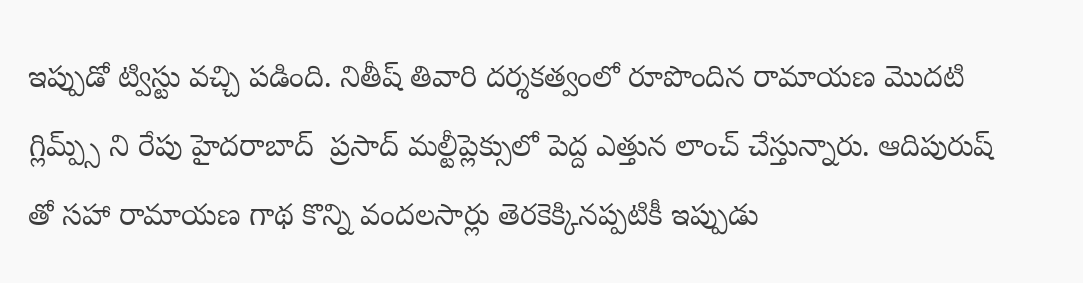ఇప్పుడో ట్విస్టు వచ్చి పడింది. నితీష్ తివారి దర్శకత్వంలో రూపొందిన రామాయణ మొదటి గ్లిమ్ప్స్ ని రేపు హైదరాబాద్  ప్రసాద్ మల్టీప్లెక్సులో పెద్ద ఎత్తున లాంచ్ చేస్తున్నారు. ఆదిపురుష్ తో సహా రామాయణ గాథ కొన్ని వందలసార్లు తెరకెక్కినప్పటికీ ఇప్పుడు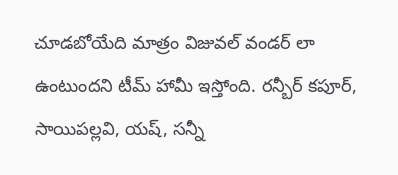చూడబోయేది మాత్రం విజువల్ వండర్ లా ఉంటుందని టీమ్ హామీ ఇస్తోంది. రన్బీర్ కపూర్, సాయిపల్లవి, యష్, సన్నీ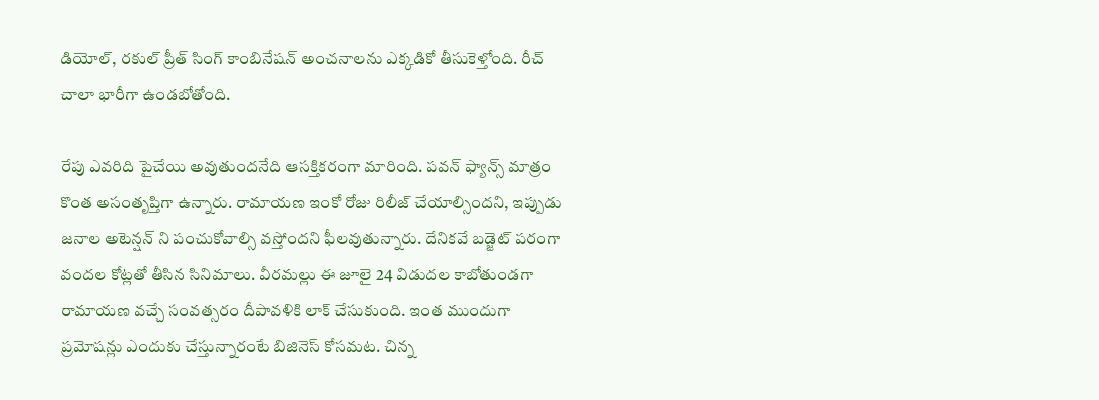డియోల్, రకుల్ ప్రీత్ సింగ్ కాంబినేషన్ అంచనాలను ఎక్కడికో తీసుకెళ్తోంది. రీచ్ చాలా భారీగా ఉండబోతోంది.

రేపు ఎవరిది పైచేయి అవుతుందనేది ఆసక్తికరంగా మారింది. పవన్ ఫ్యాన్స్ మాత్రం కొంత అసంతృప్తిగా ఉన్నారు. రామాయణ ఇంకో రోజు రిలీజ్ చేయాల్సిందని, ఇప్పుడు జనాల అటెన్షన్ ని పంచుకోవాల్సి వస్తోందని ఫీలవుతున్నారు. దేనికవే బడ్జెట్ పరంగా వందల కోట్లతో తీసిన సినిమాలు. వీరమల్లు ఈ జూలై 24 విడుదల కాబోతుండగా రామాయణ వచ్చే సంవత్సరం దీపావళికి లాక్ చేసుకుంది. ఇంత ముందుగా ప్రమోషన్లు ఎందుకు చేస్తున్నారంటే బిజినెస్ కోసమట. చిన్న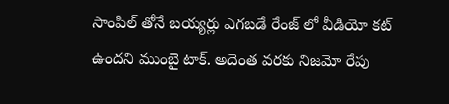సాంపిల్ తోనే బయ్యర్లు ఎగబడే రేంజ్ లో వీడియో కట్ ఉందని ముంబై టాక్. అదెంత వరకు నిజమో రేపు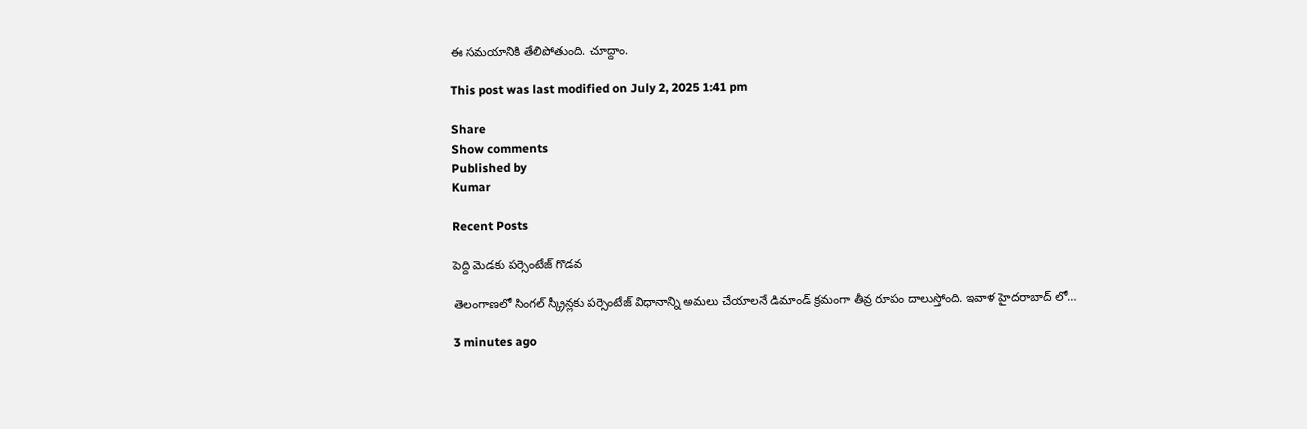ఈ సమయానికి తేలిపోతుంది. చూద్దాం.

This post was last modified on July 2, 2025 1:41 pm

Share
Show comments
Published by
Kumar

Recent Posts

పెద్ది మెడకు పర్సెంటేజ్ గొడవ

తెలంగాణలో సింగల్ స్క్రీన్లకు పర్సెంటేజ్ విధానాన్ని అమలు చేయాలనే డిమాండ్ క్రమంగా తీవ్ర రూపం దాలుస్తోంది. ఇవాళ హైదరాబాద్ లో…

3 minutes ago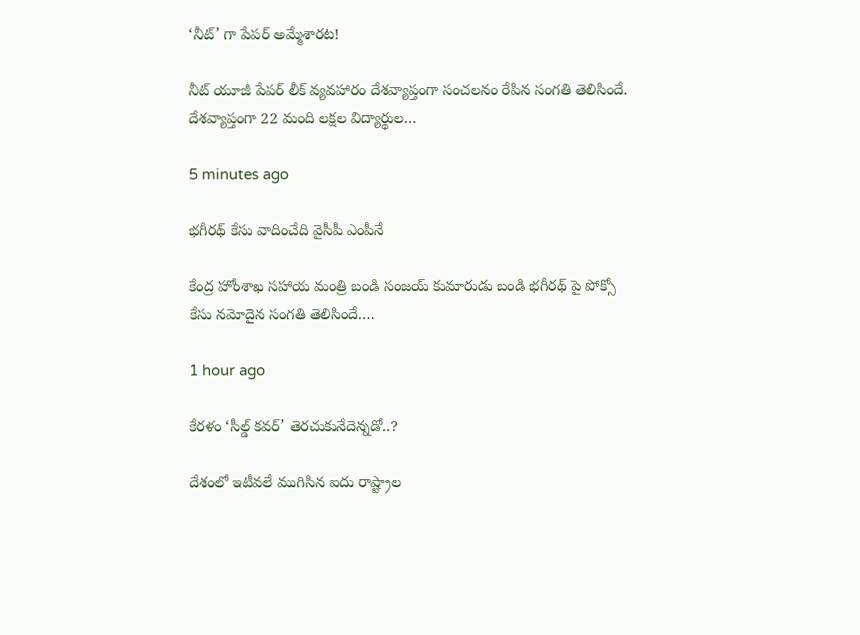‘నీట్’ గా పేపర్ అమ్మేశారట!

నీట్ యూజీ పేపర్ లీక్ వ్యవహారం దేశవ్యాప్తంగా సంచలనం రేపిన సంగతి తెలిసిందే. దేశవ్యాప్తంగా 22 మంది లక్షల విద్యార్థుల…

5 minutes ago

భగీరథ్ కేసు వాదించేది వైసీపీ ఎంపీనే

కేంద్ర హోంశాఖ సహాయ మంత్రి బండి సంజయ్ కుమారుడు బండి భగీరథ్ పై పోక్సో కేసు నమోదైన సంగతి తెలిసిందే.…

1 hour ago

కేరళం ‘సీల్డ్ కవర్’ తెరచుకునేదెన్నడో..?

దేశంలో ఇటీవలే ముగిసిన ఐదు రాష్ట్రాల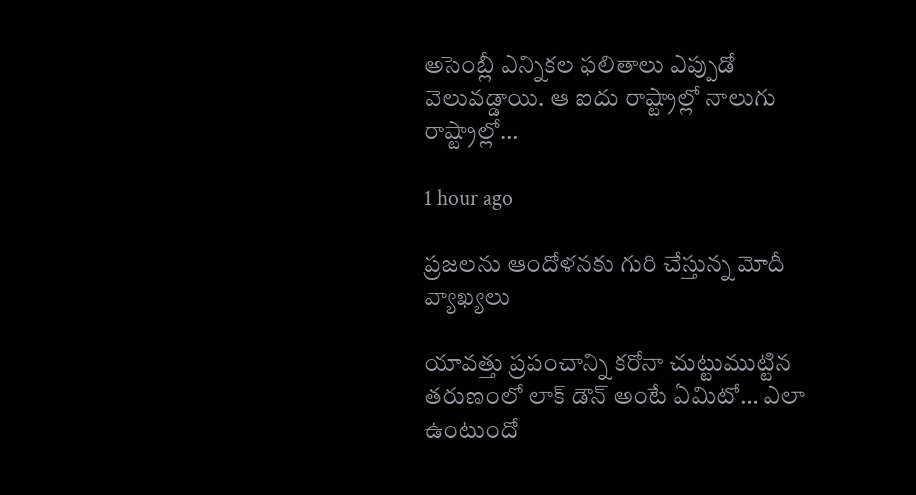అసెంబ్లీ ఎన్నికల ఫలితాలు ఎప్పుడో వెలువడ్డాయి. ఆ ఐదు రాష్ట్రాల్లో నాలుగు రాష్ట్రాల్లో…

1 hour ago

ప్రజలను ఆందోళనకు గురి చేస్తున్న మోదీ వ్యాఖ్యలు

యావత్తు ప్రపంచాన్ని కరోనా చుట్టుముట్టిన తరుణంలో లాక్ డౌన్ అంటే ఏమిటో… ఎలా ఉంటుందో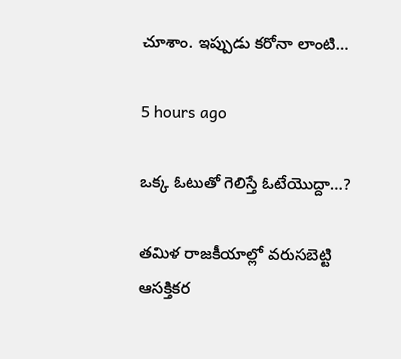చూశాం. ఇప్పుడు కరోనా లాంటి…

5 hours ago

ఒక్క ఓటుతో గెలిస్తే ఓటేయొద్దా…?

తమిళ రాజకీయాల్లో వరుసబెట్టి ఆసక్తికర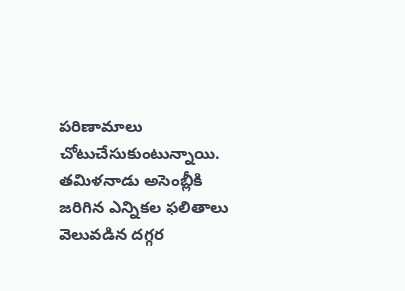పరిణామాలు చోటుచేసుకుంటున్నాయి. తమిళనాడు అసెంబ్లీకి జరిగిన ఎన్నికల ఫలితాలు వెలువడిన దగ్గర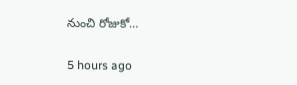నుంచి రోజుకో…

5 hours ago